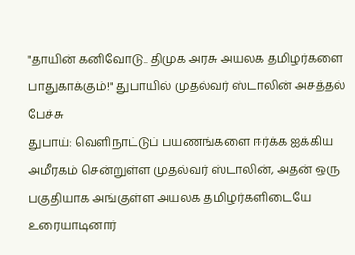"தாயின் கனிவோடு.. திமுக அரசு அயலக தமிழர்களை பாதுகாக்கும்!" துபாயில் முதல்வர் ஸ்டாலின் அசத்தல் பேச்சு
துபாய்: வெளிநாட்டுப் பயணங்களை ஈர்க்க ஐக்கிய அமீரகம் சென்றுள்ள முதல்வர் ஸ்டாலின், அதன் ஒரு பகுதியாக அங்குள்ள அயலக தமிழர்களிடையே உரையாடினார்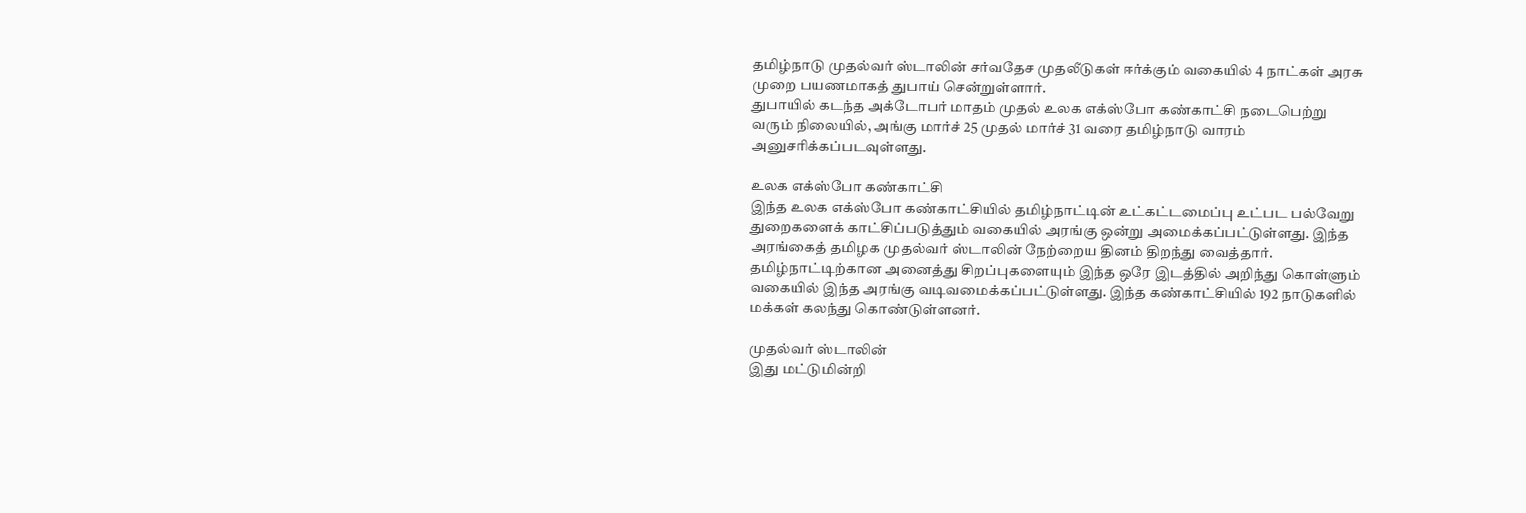தமிழ்நாடு முதல்வர் ஸ்டாலின் சர்வதேச முதலீடுகள் ஈர்க்கும் வகையில் 4 நாட்கள் அரசு முறை பயணமாகத் துபாய் சென்றுள்ளார்.
துபாயில் கடந்த அக்டோபர் மாதம் முதல் உலக எக்ஸ்போ கண்காட்சி நடைபெற்று வரும் நிலையில், அங்கு மார்ச் 25 முதல் மார்ச் 31 வரை தமிழ்நாடு வாரம் அனுசரிக்கப்படவுள்ளது.

உலக எக்ஸ்போ கண்காட்சி
இந்த உலக எக்ஸ்போ கண்காட்சியில் தமிழ்நாட்டின் உட்கட்டமைப்பு உட்பட பல்வேறு துறைகளைக் காட்சிப்படுத்தும் வகையில் அரங்கு ஒன்று அமைக்கப்பட்டுள்ளது. இந்த அரங்கைத் தமிழக முதல்வர் ஸ்டாலின் நேற்றைய தினம் திறந்து வைத்தார். தமிழ்நாட்டிற்கான அனைத்து சிறப்புகளையும் இந்த ஒரே இடத்தில் அறிந்து கொள்ளும் வகையில் இந்த அரங்கு வடிவமைக்கப்பட்டுள்ளது. இந்த கண்காட்சியில் 192 நாடுகளில் மக்கள் கலந்து கொண்டுள்ளனர்.

முதல்வர் ஸ்டாலின்
இது மட்டுமின்றி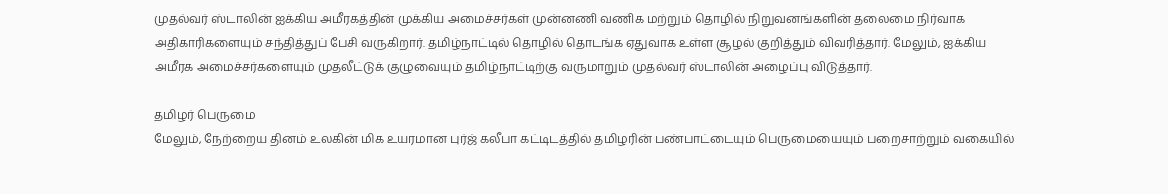முதல்வர் ஸ்டாலின் ஐக்கிய அமீரகத்தின் முக்கிய அமைச்சர்கள் முன்னணி வணிக மற்றும் தொழில் நிறுவனங்களின் தலைமை நிர்வாக அதிகாரிகளையும் சந்தித்துப் பேசி வருகிறார். தமிழ்நாட்டில் தொழில் தொடங்க ஏதுவாக உள்ள சூழல் குறித்தும் விவரித்தார். மேலும், ஐக்கிய அமீரக அமைச்சர்களையும் முதலீட்டுக் குழுவையும் தமிழ்நாட்டிற்கு வருமாறும் முதல்வர் ஸ்டாலின் அழைப்பு விடுத்தார்.

தமிழர் பெருமை
மேலும், நேற்றைய தினம் உலகின் மிக உயரமான புர்ஜ் கலீபா கட்டிடத்தில் தமிழரின் பண்பாட்டையும் பெருமையையும் பறைசாற்றும் வகையில்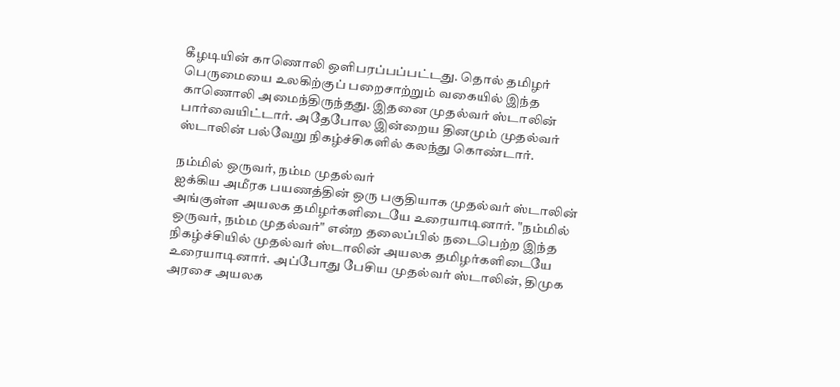கீழடியின் காணொலி ஒளிபரப்பப்பட்டது. தொல் தமிழர் பெருமையை உலகிற்குப் பறைசாற்றும் வகையில் இந்த காணொலி அமைந்திருந்தது. இதனை முதல்வர் ஸ்டாலின் பார்வையிட்டார். அதேபோல இன்றைய தினமும் முதல்வர் ஸ்டாலின் பல்வேறு நிகழ்ச்சிகளில் கலந்து கொண்டார்.

நம்மில் ஒருவர், நம்ம முதல்வர்
ஐக்கிய அமீரக பயணத்தின் ஒரு பகுதியாக முதல்வர் ஸ்டாலின் அங்குள்ள அயலக தமிழர்களிடையே உரையாடினார். "நம்மில் ஒருவர், நம்ம முதல்வர்" என்ற தலைப்பில் நடைபெற்ற இந்த நிகழ்ச்சியில் முதல்வர் ஸ்டாலின் அயலக தமிழர்களிடையே உரையாடினார். அப்போது பேசிய முதல்வர் ஸ்டாலின், திமுக அரசை அயலக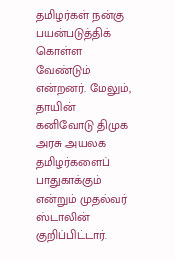தமிழர்கள் நன்கு பயன்படுத்திக் கொள்ள வேண்டும் என்றனர். மேலும், தாயின் கனிவோடு திமுக அரசு அயலக தமிழர்களைப் பாதுகாக்கும் என்றும் முதல்வர் ஸ்டாலின் குறிப்பிட்டார்.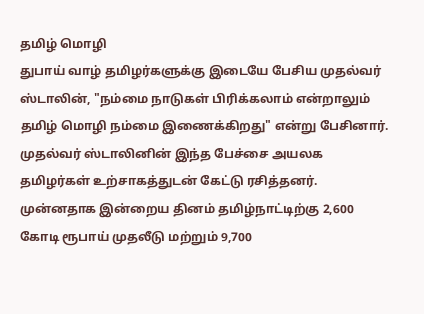தமிழ் மொழி
துபாய் வாழ் தமிழர்களுக்கு இடையே பேசிய முதல்வர் ஸ்டாலின், "நம்மை நாடுகள் பிரிக்கலாம் என்றாலும் தமிழ் மொழி நம்மை இணைக்கிறது" என்று பேசினார். முதல்வர் ஸ்டாலினின் இந்த பேச்சை அயலக தமிழர்கள் உற்சாகத்துடன் கேட்டு ரசித்தனர். முன்னதாக இன்றைய தினம் தமிழ்நாட்டிற்கு 2,600 கோடி ரூபாய் முதலீடு மற்றும் 9,700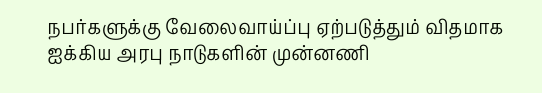நபர்களுக்கு வேலைவாய்ப்பு ஏற்படுத்தும் விதமாக ஐக்கிய அரபு நாடுகளின் முன்னணி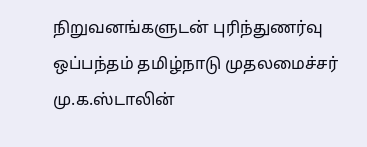நிறுவனங்களுடன் புரிந்துணர்வு ஒப்பந்தம் தமிழ்நாடு முதலமைச்சர் மு.க.ஸ்டாலின்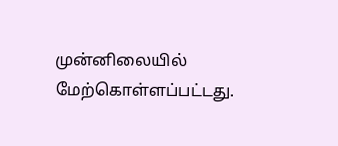முன்னிலையில் மேற்கொள்ளப்பட்டது.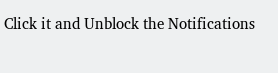Click it and Unblock the Notifications